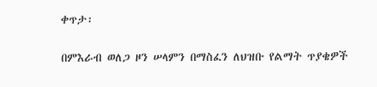ቀጥታ፡

በምእራብ ወለጋ ዞን ሠላምን በማስፈን ለህዝቡ የልማት ጥያቄዎች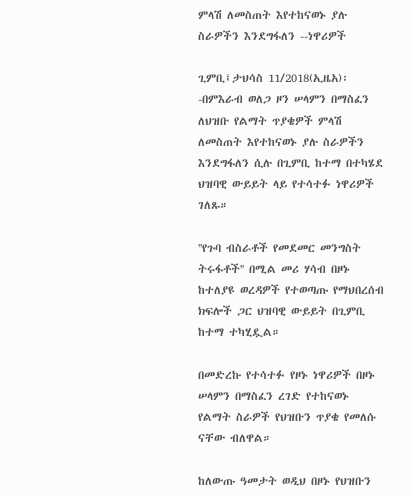ምላሽ ለመስጠት እየተከናወኑ ያሉ ስራዎችን እንደግፋለን --ነዋሪዎች

ጊምቢ፤ታህሳስ 11/2018(ኢዜአ)፡-በምእራብ ወለጋ ዞን ሠላምን በማስፈን  ለህዝቡ የልማት ጥያቄዎች ምላሽ ለመስጠት እየተከናወኑ ያሉ ስራዎችን እንደግፋለን ሲሉ በጊምቢ ከተማ በተካሄደ ህዝባዊ ውይይት ላይ የተሳተፉ ነዋሪዎች ገለጹ።

''የጉባ ብስራቶች የመደመር መንግስት ትሩፋቶች'' በሚል መሪ ሃሳብ በዞኑ ከተለያዩ ወረዳዎች የተወጣጡ የማህበረሰብ ክፍሎች ጋር ህዝባዊ ውይይት በጊምቢ ከተማ ተካሂዷል።

በመድረኩ የተሳተፉ የዞኑ ነዋሪዎች በዞኑ ሠላምን በማስፈን ረገድ የተከናወኑ የልማት ስራዎች የህዝቡን ጥያቄ የመለሱ ናቸው ብለዋል።

ከለውጡ ዓመታት ወዲህ በዞኑ የህዝቡን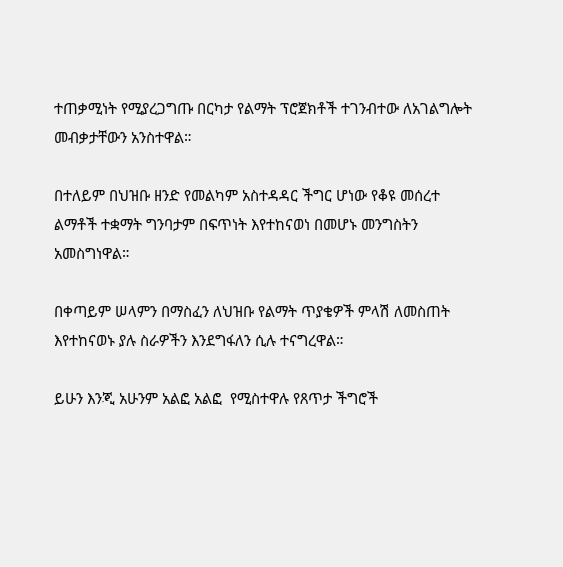ተጠቃሚነት የሚያረጋግጡ በርካታ የልማት ፕሮጀክቶች ተገንብተው ለአገልግሎት መብቃታቸውን አንስተዋል።

በተለይም በህዝቡ ዘንድ የመልካም አስተዳዳር ችግር ሆነው የቆዩ መሰረተ ልማቶች ተቋማት ግንባታም በፍጥነት እየተከናወነ በመሆኑ መንግስትን አመስግነዋል።

በቀጣይም ሠላምን በማስፈን ለህዝቡ የልማት ጥያቄዎች ምላሽ ለመስጠት እየተከናወኑ ያሉ ስራዎችን እንደግፋለን ሲሉ ተናግረዋል።

ይሁን እንጂ አሁንም አልፎ አልፎ  የሚስተዋሉ የጸጥታ ችግሮች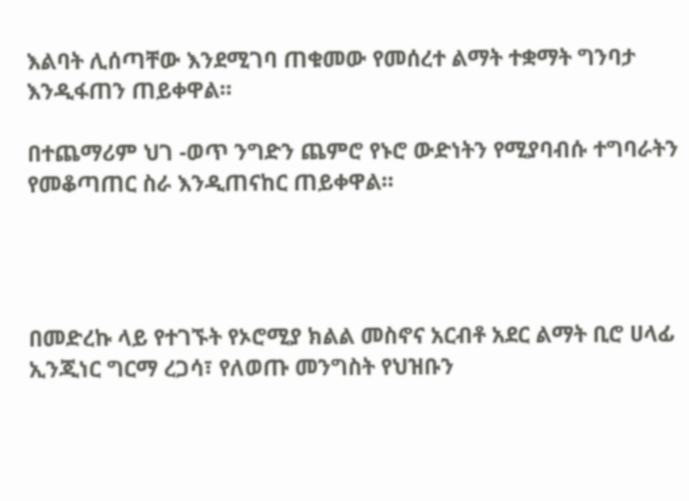እልባት ሊሰጣቸው እንደሚገባ ጠቁመው የመሰረተ ልማት ተቋማት ግንባታ እንዲፋጠን ጠይቀዋል።

በተጨማሪም ህገ -ወጥ ንግድን ጨምሮ የኑሮ ውድነትን የሚያባብሱ ተግባራትን የመቆጣጠር ስራ እንዲጠናከር ጠይቀዋል።




በመድረኩ ላይ የተገኙት የኦሮሚያ ክልል መስኖና አርብቶ አደር ልማት ቢሮ ሀላፊ ኢንጂነር ግርማ ረጋሳ፣ የለወጡ መንግስት የህዝቡን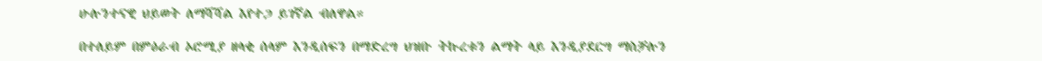ሁሉንተናዊ ህይወት ለማሻሻል እየተጋ ይገኛል ብለዋል።

በተለይም በምዕራብ ኦሮሚያ ዘላቂ ሰላም እንዲሰፍን በማድረግ ህዝቡ ትኩረቱን ልማት ላይ እንዲያደርግ ማስቻሉን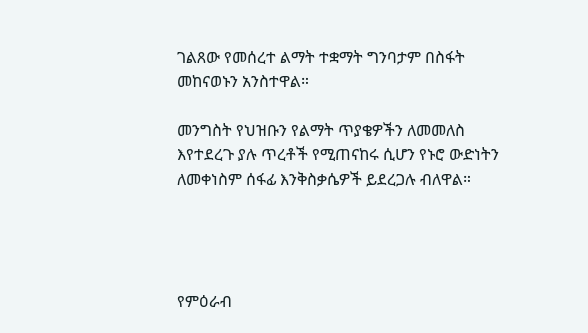ገልጸው የመሰረተ ልማት ተቋማት ግንባታም በስፋት መከናወኑን አንስተዋል።

መንግስት የህዝቡን የልማት ጥያቄዎችን ለመመለስ እየተደረጉ ያሉ ጥረቶች የሚጠናከሩ ሲሆን የኑሮ ውድነትን ለመቀነስም ሰፋፊ እንቅስቃሴዎች ይደረጋሉ ብለዋል።




የምዕራብ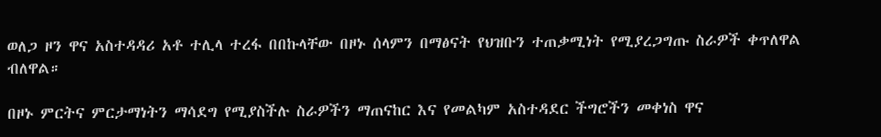ወለጋ ዞን ዋና አስተዳዳሪ አቶ ተሊላ ተረፋ በበኩላቸው በዞኑ ሰላምን በማፅናት የህዝቡን ተጠቃሚነት የሚያረጋግጡ ስራዎች ቀጥለዋል ብለዋል።

በዞኑ ምርትና ምርታማነትን ማሳደግ የሚያስችሉ ስራዎችን ማጠናከር እና የመልካም አስተዳደር ችግሮችን መቀነስ ዋና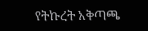የትኩረት አቅጣጫ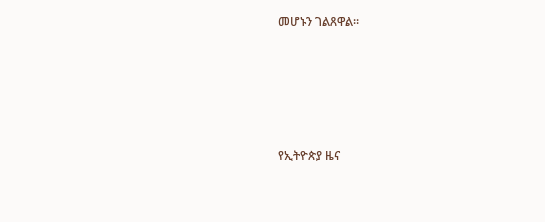መሆኑን ገልጸዋል።







የኢትዮጵያ ዜና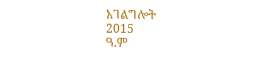አገልግሎት
2015
ዓ.ም